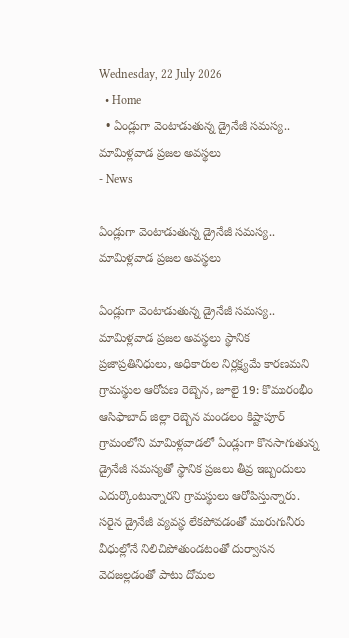Wednesday, 22 July 2026
  • Home
  • ఏండ్లుగా వెంటాడుతున్న డ్రైనేజీ సమస్య.. మామిళ్లవాడ ప్రజల అవస్థలు
- News

ఏండ్లుగా వెంటాడుతున్న డ్రైనేజీ సమస్య.. మామిళ్లవాడ ప్రజల అవస్థలు

ఏండ్లుగా వెంటాడుతున్న డ్రైనేజీ సమస్య.. మామిళ్లవాడ ప్రజల అవస్థలు స్థానిక ప్రజాప్రతినిధులు, అధికారుల నిర్లక్ష్యమే కారణమని గ్రామస్థుల ఆరోపణ రెబ్బెన, జూలై 19: కొమురంభీం ఆసిఫాబాద్ జిల్లా రెబ్బెన మండలం కిష్టాపూర్ గ్రామంలోని మామిళ్లవాడలో ఏండ్లుగా కొనసాగుతున్న డ్రైనేజీ సమస్యతో స్థానిక ప్రజలు తీవ్ర ఇబ్బందులు ఎదుర్కొంటున్నారని గ్రామస్థులు ఆరోపిస్తున్నారు. సరైన డ్రైనేజీ వ్యవస్థ లేకపోవడంతో మురుగునీరు వీధుల్లోనే నిలిచిపోతుండటంతో దుర్వాసన వెదజల్లడంతో పాటు దోమల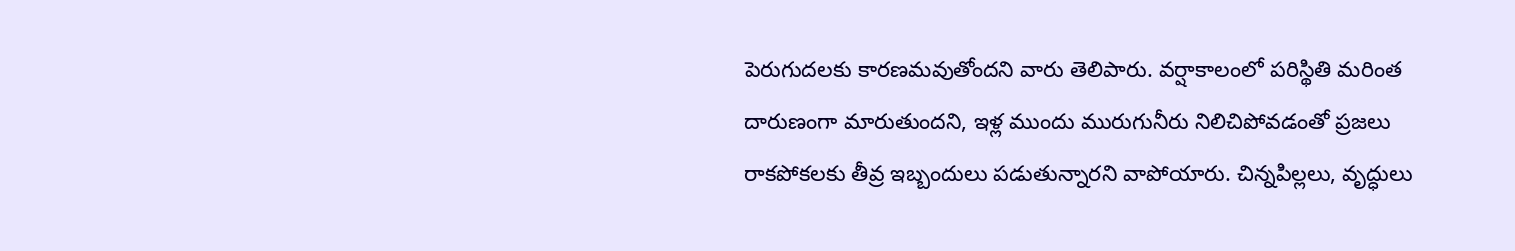పెరుగుదలకు కారణమవుతోందని వారు తెలిపారు. వర్షాకాలంలో పరిస్థితి మరింత దారుణంగా మారుతుందని, ఇళ్ల ముందు మురుగునీరు నిలిచిపోవడంతో ప్రజలు రాకపోకలకు తీవ్ర ఇబ్బందులు పడుతున్నారని వాపోయారు. చిన్నపిల్లలు, వృద్ధులు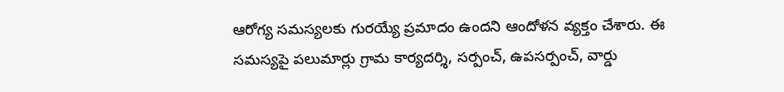ఆరోగ్య సమస్యలకు గురయ్యే ప్రమాదం ఉందని ఆందోళన వ్యక్తం చేశారు. ఈ సమస్యపై పలుమార్లు గ్రామ కార్యదర్శి, సర్పంచ్, ఉపసర్పంచ్, వార్డు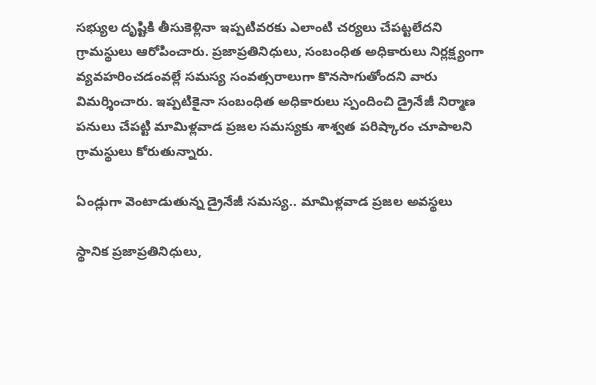సభ్యుల దృష్టికి తీసుకెళ్లినా ఇప్పటివరకు ఎలాంటి చర్యలు చేపట్టలేదని గ్రామస్థులు ఆరోపించారు. ప్రజాప్రతినిధులు, సంబంధిత అధికారులు నిర్లక్ష్యంగా వ్యవహరించడంవల్లే సమస్య సంవత్సరాలుగా కొనసాగుతోందని వారు విమర్శించారు. ఇప్పటికైనా సంబంధిత అధికారులు స్పందించి డ్రైనేజీ నిర్మాణ పనులు చేపట్టి మామిళ్లవాడ ప్రజల సమస్యకు శాశ్వత పరిష్కారం చూపాలని గ్రామస్థులు కోరుతున్నారు.

ఏండ్లుగా వెంటాడుతున్న డ్రైనేజీ సమస్య.. మామిళ్లవాడ ప్రజల అవస్థలు

స్థానిక ప్రజాప్రతినిధులు,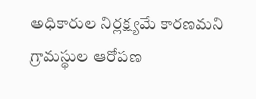అధికారుల నిర్లక్ష్యమే కారణమని గ్రామస్థుల ఆరోపణ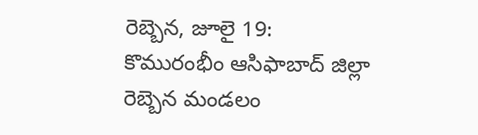రెబ్బెన, జూలై 19: కొమురంభీం ఆసిఫాబాద్ జిల్లా రెబ్బెన మండలం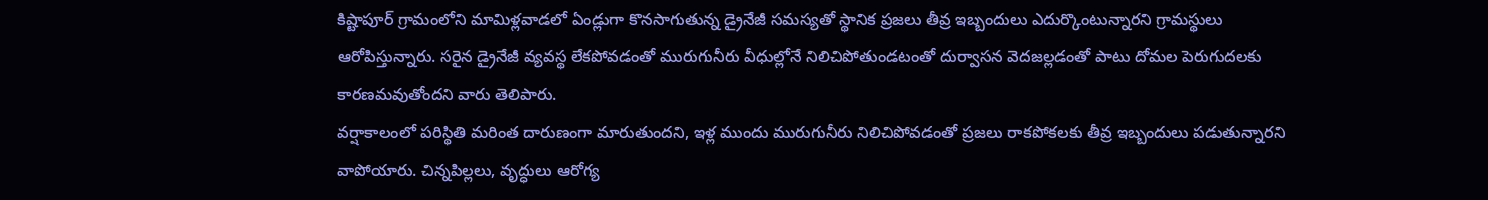కిష్టాపూర్ గ్రామంలోని మామిళ్లవాడలో ఏండ్లుగా కొనసాగుతున్న డ్రైనేజీ సమస్యతో స్థానిక ప్రజలు తీవ్ర ఇబ్బందులు ఎదుర్కొంటున్నారని గ్రామస్థులు ఆరోపిస్తున్నారు. సరైన డ్రైనేజీ వ్యవస్థ లేకపోవడంతో మురుగునీరు వీధుల్లోనే నిలిచిపోతుండటంతో దుర్వాసన వెదజల్లడంతో పాటు దోమల పెరుగుదలకు కారణమవుతోందని వారు తెలిపారు.
వర్షాకాలంలో పరిస్థితి మరింత దారుణంగా మారుతుందని, ఇళ్ల ముందు మురుగునీరు నిలిచిపోవడంతో ప్రజలు రాకపోకలకు తీవ్ర ఇబ్బందులు పడుతున్నారని వాపోయారు. చిన్నపిల్లలు, వృద్ధులు ఆరోగ్య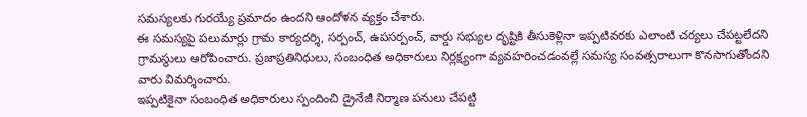సమస్యలకు గురయ్యే ప్రమాదం ఉందని ఆందోళన వ్యక్తం చేశారు.
ఈ సమస్యపై పలుమార్లు గ్రామ కార్యదర్శి, సర్పంచ్, ఉపసర్పంచ్, వార్డు సభ్యుల దృష్టికి తీసుకెళ్లినా ఇప్పటివరకు ఎలాంటి చర్యలు చేపట్టలేదని గ్రామస్థులు ఆరోపించారు. ప్రజాప్రతినిధులు, సంబంధిత అధికారులు నిర్లక్ష్యంగా వ్యవహరించడంవల్లే సమస్య సంవత్సరాలుగా కొనసాగుతోందని వారు విమర్శించారు.
ఇప్పటికైనా సంబంధిత అధికారులు స్పందించి డ్రైనేజీ నిర్మాణ పనులు చేపట్టి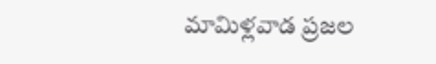మామిళ్లవాడ ప్రజల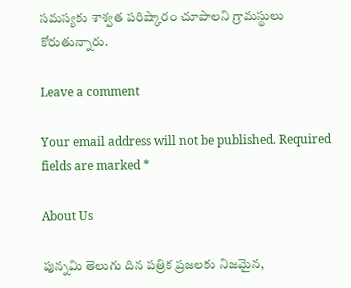సమస్యకు శాశ్వత పరిష్కారం చూపాలని గ్రామస్థులు కోరుతున్నారు.

Leave a comment

Your email address will not be published. Required fields are marked *

About Us

పున్నమి తెలుగు దిన పత్రిక ప్రజలకు నిజమైన,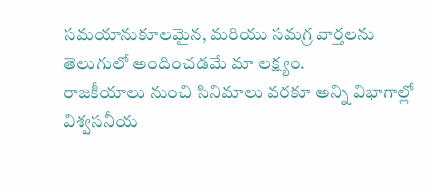సమయానుకూలమైన, మరియు సమగ్ర వార్తలను తెలుగులో అందించడమే మా లక్ష్యం.
రాజకీయాలు నుంచి సినిమాలు వరకూ అన్ని విభాగాల్లో విశ్వసనీయ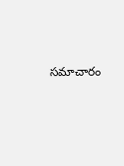సమాచారం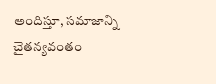అందిస్తూ, సమాజాన్ని చైతన్యవంతం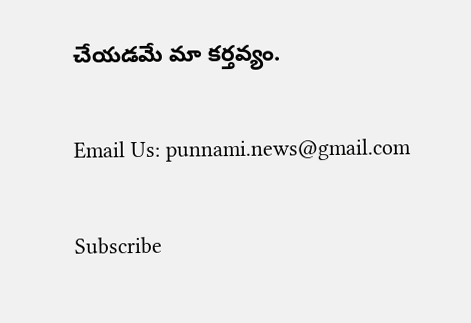చేయడమే మా కర్తవ్యం.

Email Us: punnami.news@gmail.com

Subscribe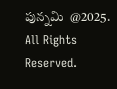పున్నమి  @2025. All Rights Reserved.